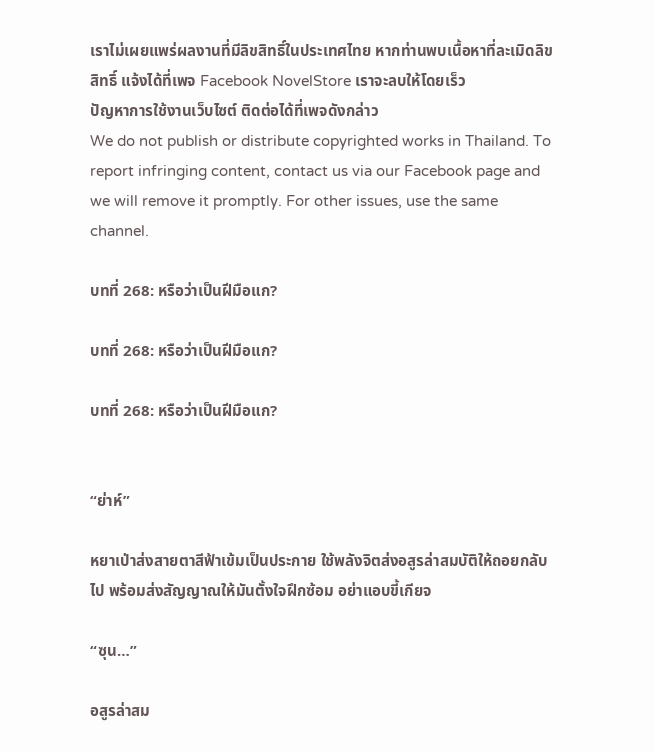เราไม่เผยแพร่ผลงานที่มีลิขสิทธิ์ในประเทศไทย หากท่านพบเนื้อหาที่ละเมิดลิขสิทธิ์ แจ้งได้ที่เพจ Facebook NovelStore เราจะลบให้โดยเร็ว
ปัญหาการใช้งานเว็บไซต์ ติดต่อได้ที่เพจดังกล่าว
We do not publish or distribute copyrighted works in Thailand. To report infringing content, contact us via our Facebook page and we will remove it promptly. For other issues, use the same channel.

บทที่ 268: หรือว่าเป็นฝีมือแก?

บทที่ 268: หรือว่าเป็นฝีมือแก?

บทที่ 268: หรือว่าเป็นฝีมือแก?


“ย่าห์”

หยาเป่าส่งสายตาสีฟ้าเข้มเป็นประกาย ใช้พลังจิตส่งอสูรล่าสมบัติให้ถอยกลับไป พร้อมส่งสัญญาณให้มันตั้งใจฝึกซ้อม อย่าแอบขี้เกียจ

“ซุน…”

อสูรล่าสม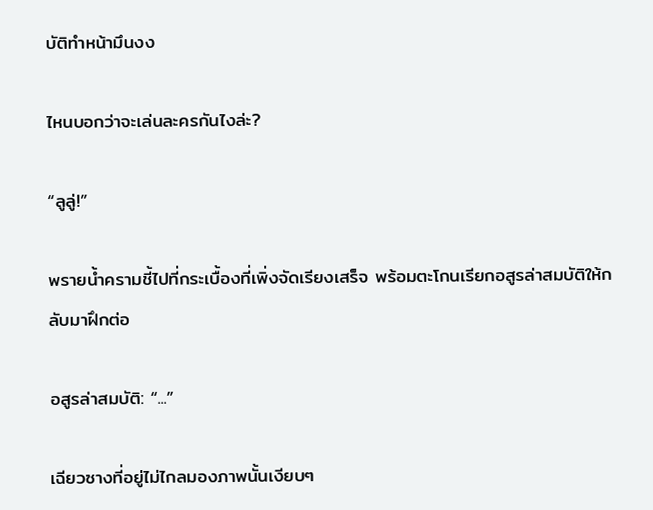บัติทำหน้ามึนงง

ไหนบอกว่าจะเล่นละครกันไงล่ะ?

“ลูลู่!”

พรายน้ำครามชี้ไปที่กระเบื้องที่เพิ่งจัดเรียงเสร็จ พร้อมตะโกนเรียกอสูรล่าสมบัติให้กลับมาฝึกต่อ

อสูรล่าสมบัติ: “...”

เฉียวซางที่อยู่ไม่ไกลมองภาพนั้นเงียบๆ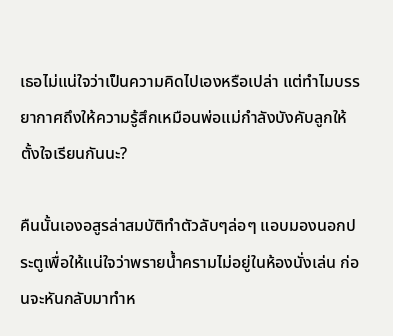เธอไม่แน่ใจว่าเป็นความคิดไปเองหรือเปล่า แต่ทำไมบรรยากาศถึงให้ความรู้สึกเหมือนพ่อแม่กำลังบังคับลูกให้ตั้งใจเรียนกันนะ?

คืนนั้นเองอสูรล่าสมบัติทำตัวลับๆล่อๆ แอบมองนอกประตูเพื่อให้แน่ใจว่าพรายน้ำครามไม่อยู่ในห้องนั่งเล่น ก่อนจะหันกลับมาทำห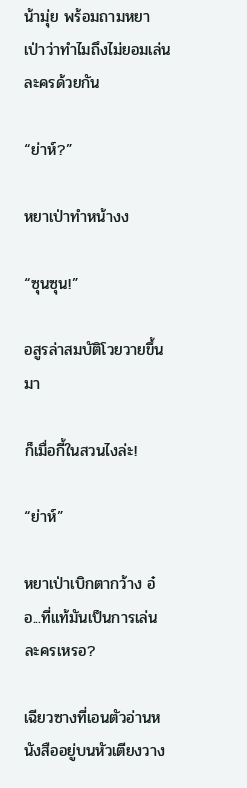น้ามุ่ย พร้อมถามหยาเป่าว่าทำไมถึงไม่ยอมเล่นละครด้วยกัน

“ย่าห์?”

หยาเป่าทำหน้างง

“ซุนซุน!”

อสูรล่าสมบัติโวยวายขึ้นมา

ก็เมื่อกี้ในสวนไงล่ะ!

“ย่าห์”

หยาเป่าเบิกตากว้าง อ๋อ...ที่แท้มันเป็นการเล่นละครเหรอ?

เฉียวซางที่เอนตัวอ่านหนังสืออยู่บนหัวเตียงวาง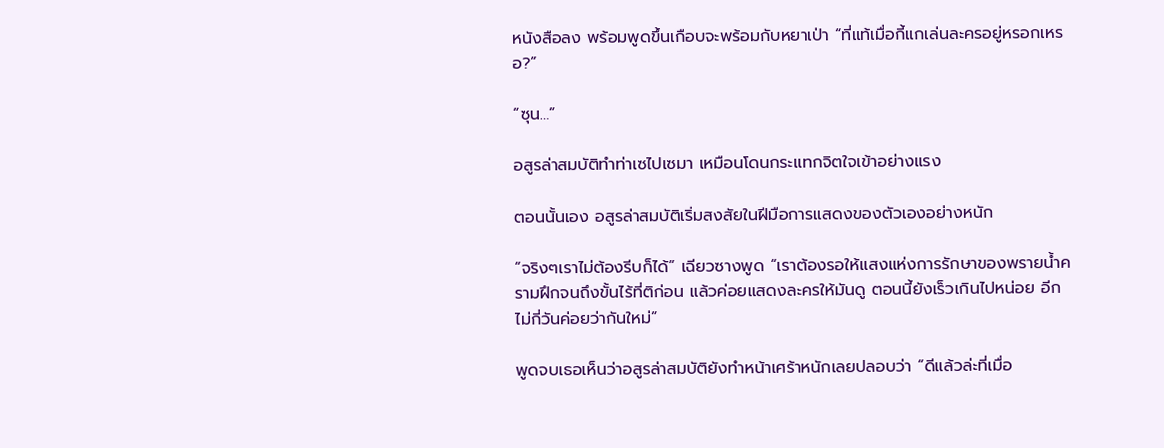หนังสือลง พร้อมพูดขึ้นเกือบจะพร้อมกับหยาเป่า “ที่แท้เมื่อกี้แกเล่นละครอยู่หรอกเหรอ?”

“ซุน…”

อสูรล่าสมบัติทำท่าเซไปเซมา เหมือนโดนกระแทกจิตใจเข้าอย่างแรง

ตอนนั้นเอง อสูรล่าสมบัติเริ่มสงสัยในฝีมือการแสดงของตัวเองอย่างหนัก

“จริงๆเราไม่ต้องรีบก็ได้” เฉียวซางพูด “เราต้องรอให้แสงแห่งการรักษาของพรายน้ำครามฝึกจนถึงขั้นไร้ที่ติก่อน แล้วค่อยแสดงละครให้มันดู ตอนนี้ยังเร็วเกินไปหน่อย อีกไม่กี่วันค่อยว่ากันใหม่”

พูดจบเธอเห็นว่าอสูรล่าสมบัติยังทำหน้าเศร้าหนักเลยปลอบว่า “ดีแล้วล่ะที่เมื่อ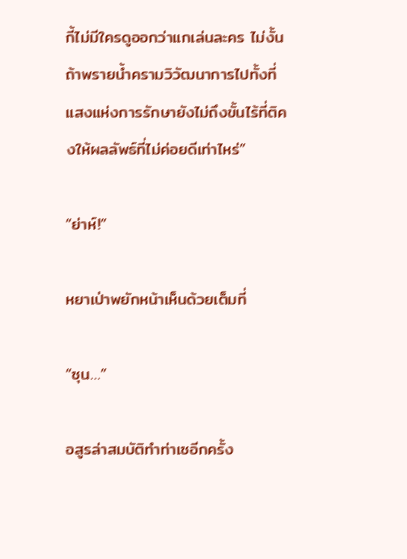กี้ไม่มีใครดูออกว่าแกเล่นละคร ไม่งั้นถ้าพรายน้ำครามวิวัฒนาการไปทั้งที่แสงแห่งการรักษายังไม่ถึงขั้นไร้ที่ติคงให้ผลลัพธ์ที่ไม่ค่อยดีเท่าไหร่”

“ย่าห์!”

หยาเป่าพยักหน้าเห็นด้วยเต็มที่

“ซุน…”

อสูรล่าสมบัติทำท่าเซอีกครั้ง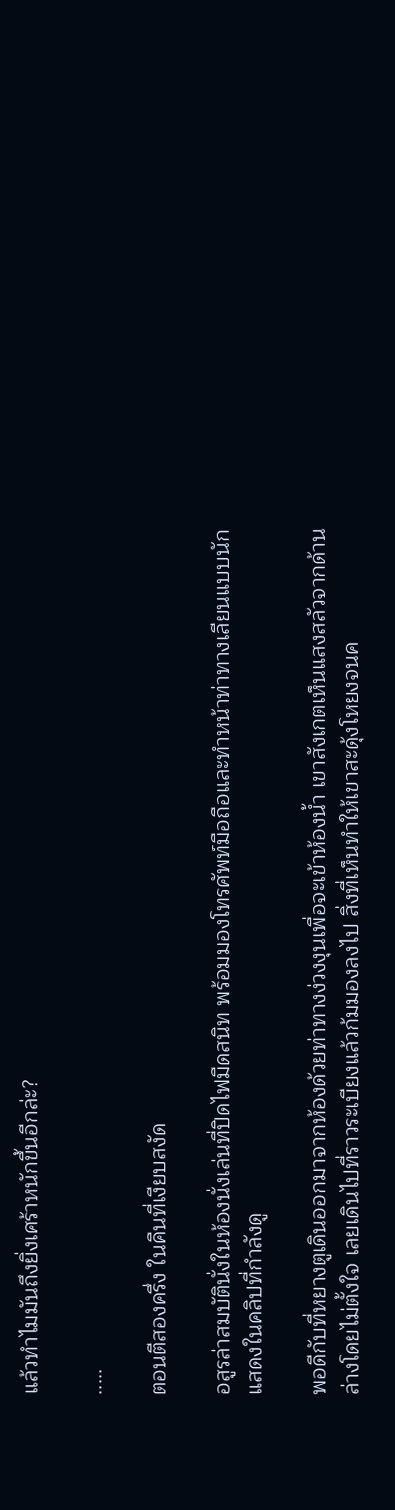แล้วทำไมมันถึงยิ่งเศร้าหนักขึ้นอีกล่ะ?

.....

ตอนตีสองครึ่ง ในคืนที่เงียบสงัด

อสูรล่าสมบัตินั่งในห้องนั่งเล่นที่ปิดไฟมืดสนิท พร้อมมองโทรศัพท์มือถือและทำหน้าท่าทางเลียนแบบนักแสดงในคลิปที่กำลังดู

พอดีกับที่หยางตูเดินออกมาจากห้องด้วยท่าทางง่วงงุนเพื่อจะเข้าห้องน้ำ เขาสังเกตเห็นแสงสลัวจากด้านล่างโดยไม่ตั้งใจ เลยเดินไปที่ราวระเบียงแล้วก้มมองลงไป สิ่งที่เห็นทำให้เขาสะดุ้งโหยงจนค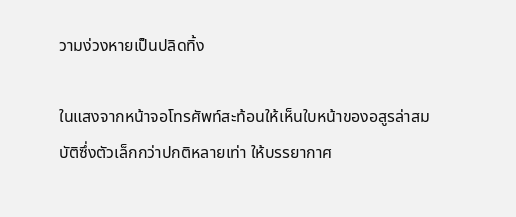วามง่วงหายเป็นปลิดทิ้ง

ในแสงจากหน้าจอโทรศัพท์สะท้อนให้เห็นใบหน้าของอสูรล่าสมบัติซึ่งตัวเล็กกว่าปกติหลายเท่า ให้บรรยากาศ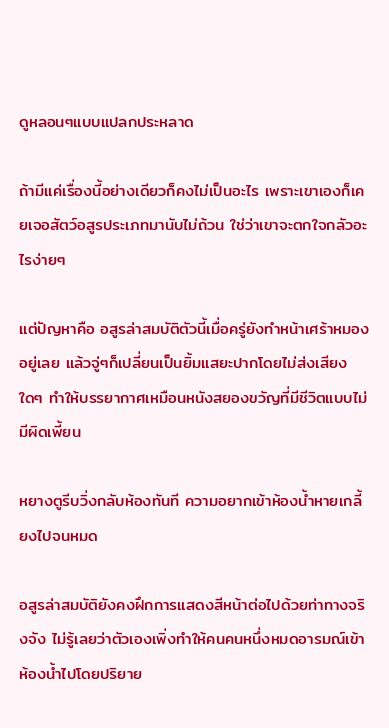ดูหลอนๆแบบแปลกประหลาด

ถ้ามีแค่เรื่องนี้อย่างเดียวก็คงไม่เป็นอะไร เพราะเขาเองก็เคยเจอสัตว์อสูรประเภทมานับไม่ถ้วน ใช่ว่าเขาจะตกใจกลัวอะไรง่ายๆ

แต่ปัญหาคือ อสูรล่าสมบัติตัวนี้เมื่อครู่ยังทำหน้าเศร้าหมองอยู่เลย แล้วจู่ๆก็เปลี่ยนเป็นยิ้มแสยะปากโดยไม่ส่งเสียงใดๆ ทำให้บรรยากาศเหมือนหนังสยองขวัญที่มีชีวิตแบบไม่มีผิดเพี้ยน

หยางตูรีบวิ่งกลับห้องทันที ความอยากเข้าห้องน้ำหายเกลี้ยงไปจนหมด

อสูรล่าสมบัติยังคงฝึกการแสดงสีหน้าต่อไปด้วยท่าทางจริงจัง ไม่รู้เลยว่าตัวเองเพิ่งทำให้คนคนหนึ่งหมดอารมณ์เข้าห้องน้ำไปโดยปริยาย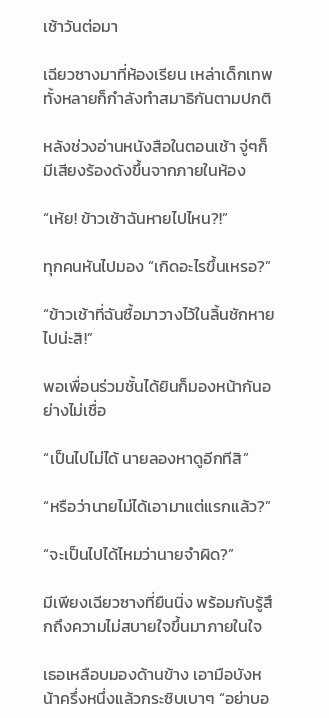เช้าวันต่อมา

เฉียวซางมาที่ห้องเรียน เหล่าเด็กเทพทั้งหลายก็กำลังทำสมาธิกันตามปกติ

หลังช่วงอ่านหนังสือในตอนเช้า จู่ๆก็มีเสียงร้องดังขึ้นจากภายในห้อง

“เห้ย! ข้าวเช้าฉันหายไปไหน?!”

ทุกคนหันไปมอง “เกิดอะไรขึ้นเหรอ?”

“ข้าวเช้าที่ฉันซื้อมาวางไว้ในลิ้นชักหายไปน่ะสิ!”

พอเพื่อนร่วมชั้นได้ยินก็มองหน้ากันอย่างไม่เชื่อ

“เป็นไปไม่ได้ นายลองหาดูอีกทีสิ”

“หรือว่านายไม่ได้เอามาแต่แรกแล้ว?”

“จะเป็นไปได้ไหมว่านายจำผิด?”

มีเพียงเฉียวซางที่ยืนนิ่ง พร้อมกับรู้สึกถึงความไม่สบายใจขึ้นมาภายในใจ

เธอเหลือบมองด้านข้าง เอามือบังหน้าครึ่งหนึ่งแล้วกระซิบเบาๆ “อย่าบอ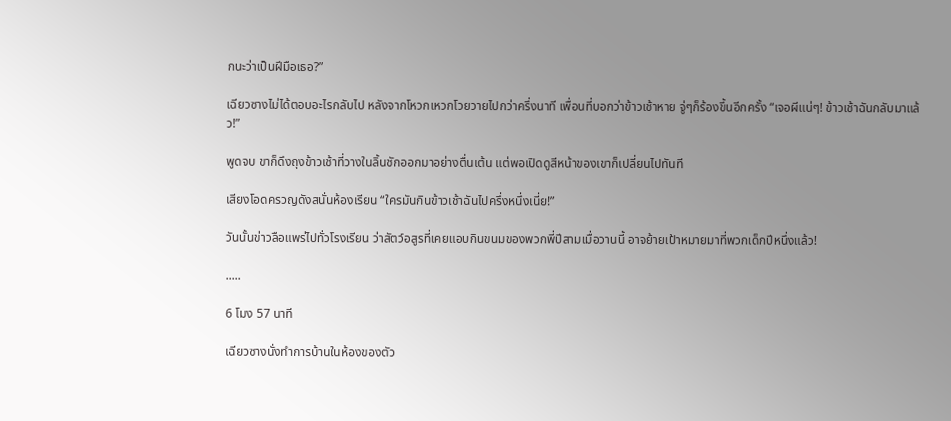กนะว่าเป็นฝีมือเธอ?”

เฉียวซางไม่ได้ตอบอะไรกลับไป หลังจากโหวกเหวกโวยวายไปกว่าครึ่งนาที เพื่อนที่บอกว่าข้าวเช้าหาย จู่ๆก็ร้องขึ้นอีกครั้ง “เจอผีแน่ๆ! ข้าวเช้าฉันกลับมาแล้ว!”

พูดจบ ขาก็ดึงถุงข้าวเช้าที่วางในลิ้นชักออกมาอย่างตื่นเต้น แต่พอเปิดดูสีหน้าของเขาก็เปลี่ยนไปทันที

เสียงโอดครวญดังสนั่นห้องเรียน “ใครมันกินข้าวเช้าฉันไปครึ่งหนึ่งเนี่ย!”

วันนั้นข่าวลือแพร่ไปทั่วโรงเรียน ว่าสัตว์อสูรที่เคยแอบกินขนมของพวกพี่ปีสามเมื่อวานนี้ อาจย้ายเป้าหมายมาที่พวกเด็กปีหนึ่งแล้ว!

.....

6 โมง 57 นาที

เฉียวซางนั่งทำการบ้านในห้องของตัว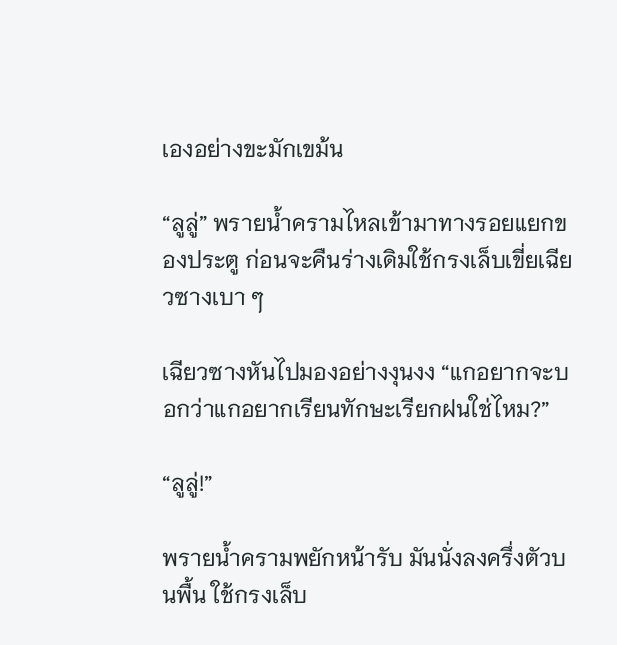เองอย่างขะมักเขม้น

“ลูลู่” พรายน้ำครามไหลเข้ามาทางรอยแยกของประตู ก่อนจะคืนร่างเดิมใช้กรงเล็บเขี่ยเฉียวซางเบา ๆ

เฉียวซางหันไปมองอย่างงุนงง “แกอยากจะบอกว่าแกอยากเรียนทักษะเรียกฝนใช่ไหม?”

“ลูลู่!”

พรายน้ำครามพยักหน้ารับ มันนั่งลงครึ่งตัวบนพื้น ใช้กรงเล็บ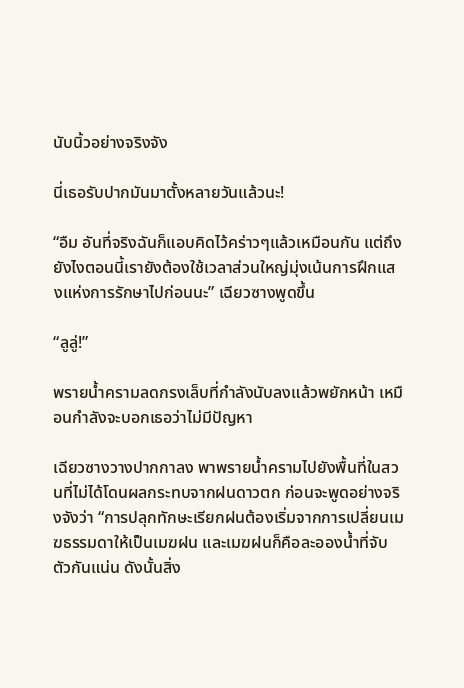นับนิ้วอย่างจริงจัง

นี่เธอรับปากมันมาตั้งหลายวันแล้วนะ!

“อืม อันที่จริงฉันก็แอบคิดไว้คร่าวๆแล้วเหมือนกัน แต่ถึงยังไงตอนนี้เรายังต้องใช้เวลาส่วนใหญ่มุ่งเน้นการฝึกแสงแห่งการรักษาไปก่อนนะ” เฉียวซางพูดขึ้น

“ลูลู่!”

พรายน้ำครามลดกรงเล็บที่กำลังนับลงแล้วพยักหน้า เหมือนกำลังจะบอกเธอว่าไม่มีปัญหา

เฉียวซางวางปากกาลง พาพรายน้ำครามไปยังพื้นที่ในสวนที่ไม่ได้โดนผลกระทบจากฝนดาวตก ก่อนจะพูดอย่างจริงจังว่า “การปลุกทักษะเรียกฝนต้องเริ่มจากการเปลี่ยนเมฆธรรมดาให้เป็นเมฆฝน และเมฆฝนก็คือละอองน้ำที่จับตัวกันแน่น ดังนั้นสิ่ง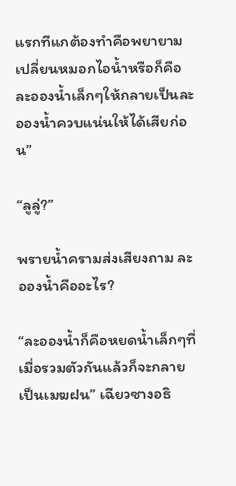แรกทีแกต้องทำคือพยายามเปลี่ยนหมอกไอน้ำหรือก็คือละอองน้ำเล็กๆให้กลายเป็นละอองน้ำควบแน่นให้ได้เสียก่อน”

“ลูลู่?”

พรายน้ำครามส่งเสียงถาม ละอองน้ำคืออะไร?

“ละอองน้ำก็คือหยดน้ำเล็กๆที่เมื่อรวมตัวกันแล้วก็จะกลายเป็นเมฆฝน” เฉียวซางอธิ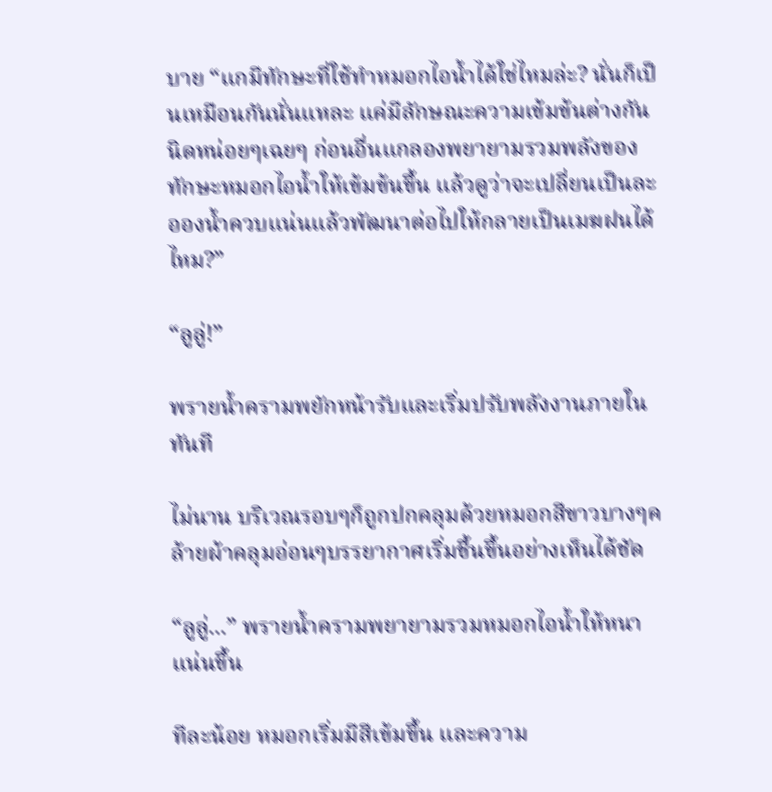บาย “แกมีทักษะที่ใช้ทำหมอกไอน้ำได้ใช่ไหมล่ะ? นั่นก็เป็นเหมือนกันนั่นแหละ แค่มีลักษณะความเข้มข้นต่างกันนิดหน่อยๆเฉยๆ ก่อนอื่นแกลองพยายามรวมพลังของทักษะหมอกไอน้ำให้เข้มข้นขึ้น แล้วดูว่าจะเปลี่ยนเป็นละอองน้ำควบแน่นแล้วพัฒนาต่อไปให้กลายเป็นเมฆฝนได้ไหม?”

“ลูลู่!”

พรายน้ำครามพยักหน้ารับและเริ่มปรับพลังงานภายในทันที

ไม่นาน บริเวณรอบๆก็ถูกปกคลุมด้วยหมอกสีขาวบางๆคล้ายผ้าคลุมอ่อนๆบรรยากาศเริ่มชื้นขึ้นอย่างเห็นได้ชัด

“ลูลู่...” พรายน้ำครามพยายามรวมหมอกไอน้ำให้หนาแน่นขึ้น

ทีละน้อย หมอกเริ่มมีสีเข้มขึ้น และความ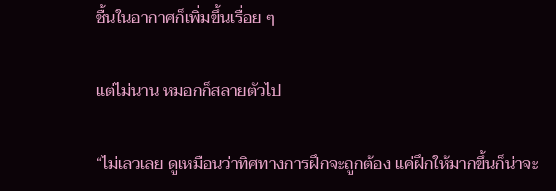ชื้นในอากาศก็เพิ่มขึ้นเรื่อย ๆ

แต่ไม่นาน หมอกก็สลายตัวไป

“ไม่เลวเลย ดูเหมือนว่าทิศทางการฝึกจะถูกต้อง แค่ฝึกให้มากขึ้นก็น่าจะ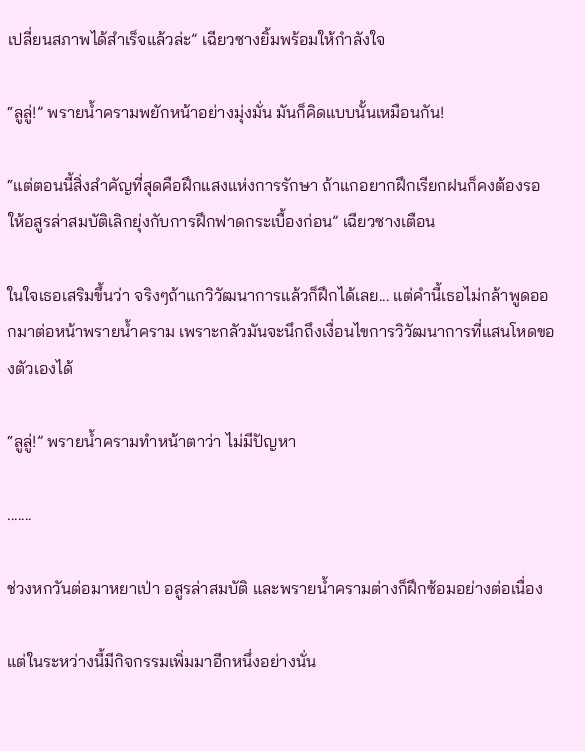เปลี่ยนสภาพได้สำเร็จแล้วล่ะ” เฉียวซางยิ้มพร้อมให้กำลังใจ

“ลูลู่!” พรายน้ำครามพยักหน้าอย่างมุ่งมั่น มันก็คิดแบบนั้นเหมือนกัน!

“แต่ตอนนี้สิ่งสำคัญที่สุดคือฝึกแสงแห่งการรักษา ถ้าแกอยากฝึกเรียกฝนก็คงต้องรอให้อสูรล่าสมบัติเลิกยุ่งกับการฝึกฟาดกระเบื้องก่อน” เฉียวซางเตือน

ในใจเธอเสริมขึ้นว่า จริงๆถ้าแกวิวัฒนาการแล้วก็ฝึกได้เลย... แต่คำนี้เธอไม่กล้าพูดออกมาต่อหน้าพรายน้ำคราม เพราะกลัวมันจะนึกถึงเงื่อนไขการวิวัฒนาการที่แสนโหดของตัวเองได้

“ลูลู่!” พรายน้ำครามทำหน้าตาว่า ไม่มีปัญหา

.......

ช่วงหกวันต่อมาหยาเป่า อสูรล่าสมบัติ และพรายน้ำครามต่างก็ฝึกซ้อมอย่างต่อเนื่อง

แต่ในระหว่างนี้มีกิจกรรมเพิ่มมาอีกหนึ่งอย่างนั่น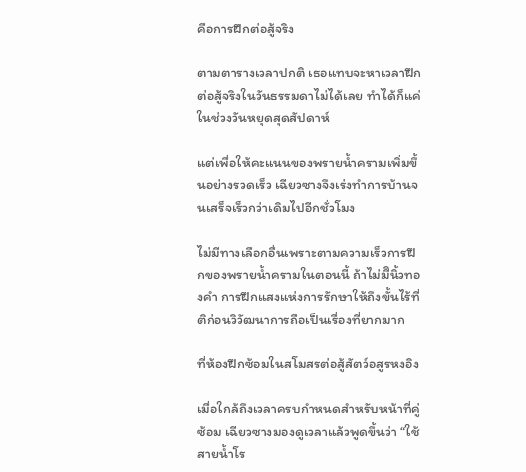คือการฝึกต่อสู้จริง

ตามตารางเวลาปกติ เธอแทบจะหาเวลาฝึกต่อสู้จริงในวันธรรมดาไม่ได้เลย ทำได้ก็แค่ในช่วงวันหยุดสุดสัปดาห์

แต่เพื่อให้คะแนนของพรายน้ำครามเพิ่มขึ้นอย่างรวดเร็ว เฉียวซางจึงเร่งทำการบ้านจนเสร็จเร็วกว่าเดิมไปอีกชั่วโมง

ไม่มีทางเลือกอื่นเพราะตามความเร็วการฝึกของพรายน้ำครามในตอนนี้ ถ้าไม่มีินิ้วทองคำ การฝึกแสงแห่งการรักษาให้ถึงขั้นไร้ที่ติก่อนวิวัฒนาการถือเป็นเรื่องที่ยากมาก

ที่ห้องฝึกซ้อมในสโมสรต่อสู้สัตว์อสูรหงอิง

เมื่อใกล้ถึงเวลาครบกำหนดสำหรับหน้าที่คู่ซ้อม เฉียวซางมองดูเวลาแล้วพูดขึ้นว่า “ใช้สายน้ำโร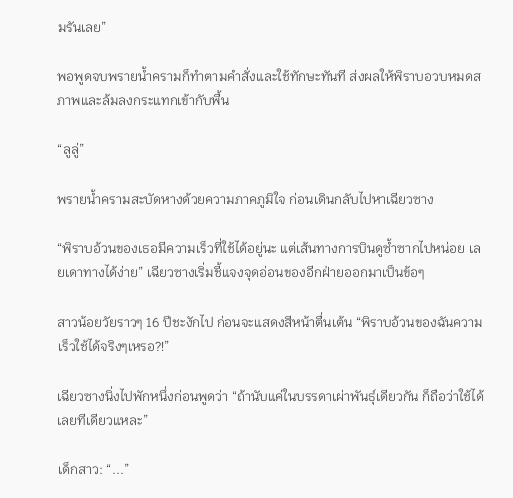มรันเลย”

พอพูดจบพรายน้ำครามก็ทำตามคำสั่งและใช้ทักษะทันที ส่งผลให้พิราบอวบหมดสภาพและล้มลงกระแทกเข้ากับพื้น

“ลูลู่”

พรายน้ำครามสะบัดหางด้วยความภาคภูมิใจ ก่อนเดินกลับไปหาเฉียวซาง

“พิราบอ้วนของเธอมีความเร็วที่ใช้ได้อยู่นะ แต่เส้นทางการบินดูซ้ำซากไปหน่อย เลยเดาทางได้ง่าย” เฉียวซางเริ่มชี้แจงจุดอ่อนของอีกฝ่ายออกมาเป็นข้อๆ

สาวน้อยวัยราวๆ 16 ปีชะงักไป ก่อนจะแสดงสีหน้าตื่นเต้น “พิราบอ้วนของฉันความเร็วใช้ได้จริงๆเหรอ?!”

เฉียวซางนิ่งไปพักหนึ่งก่อนพูดว่า “ถ้านับแค่ในบรรดาเผ่าพันธุ์เดียวกัน ก็ถือว่าใช้ได้เลยทีเดียวแหละ”

เด็กสาว: “...”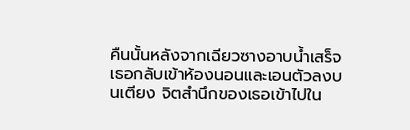คืนนั้นหลังจากเฉียวซางอาบน้ำเสร็จ เธอกลับเข้าห้องนอนและเอนตัวลงบนเตียง จิตสำนึกของเธอเข้าไปใน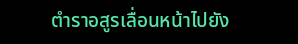ตำราอสูรเลื่อนหน้าไปยัง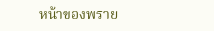หน้าของพราย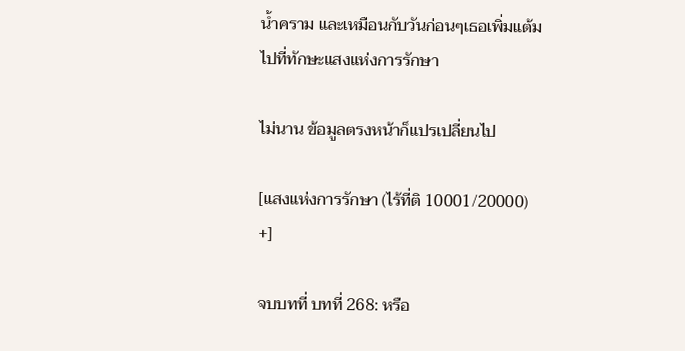น้ำคราม และเหมือนกับวันก่อนๆเธอเพิ่มแต้มไปที่ทักษะแสงแห่งการรักษา

ไม่นาน ข้อมูลตรงหน้าก็แปรเปลี่ยนไป

[แสงแห่งการรักษา (ไร้ที่ติ 10001/20000) +]

จบบทที่ บทที่ 268: หรือ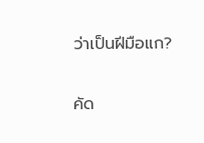ว่าเป็นฝีมือแก?

คัด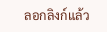ลอกลิงก์แล้ว